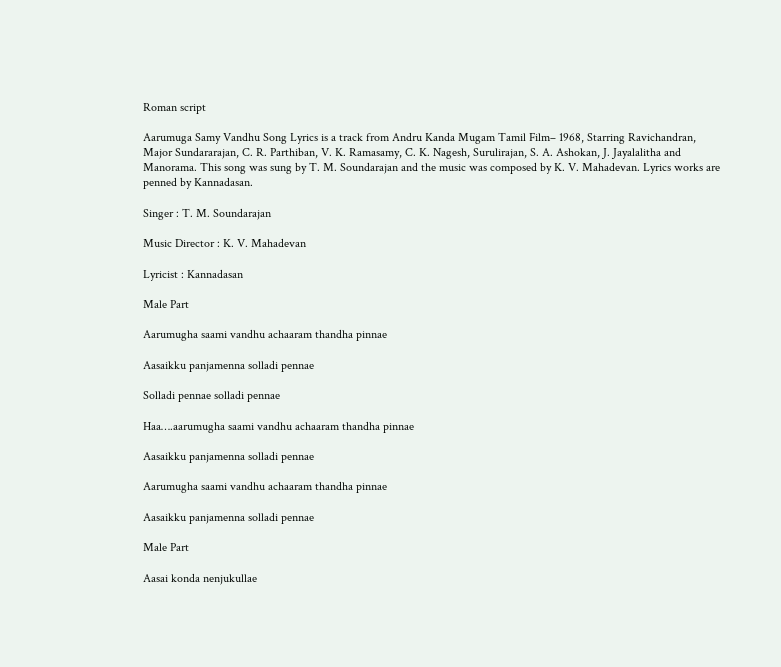Roman script

Aarumuga Samy Vandhu Song Lyrics is a track from Andru Kanda Mugam Tamil Film– 1968, Starring Ravichandran, Major Sundararajan, C. R. Parthiban, V. K. Ramasamy, C. K. Nagesh, Surulirajan, S. A. Ashokan, J. Jayalalitha and Manorama. This song was sung by T. M. Soundarajan and the music was composed by K. V. Mahadevan. Lyrics works are penned by Kannadasan.

Singer : T. M. Soundarajan

Music Director : K. V. Mahadevan

Lyricist : Kannadasan

Male Part

Aarumugha saami vandhu achaaram thandha pinnae

Aasaikku panjamenna solladi pennae

Solladi pennae solladi pennae

Haa….aarumugha saami vandhu achaaram thandha pinnae

Aasaikku panjamenna solladi pennae

Aarumugha saami vandhu achaaram thandha pinnae

Aasaikku panjamenna solladi pennae

Male Part

Aasai konda nenjukullae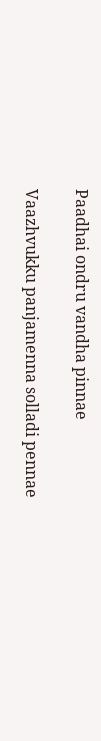Paadhai ondru vandha pinnae

Vaazhvukku panjamenna solladi pennae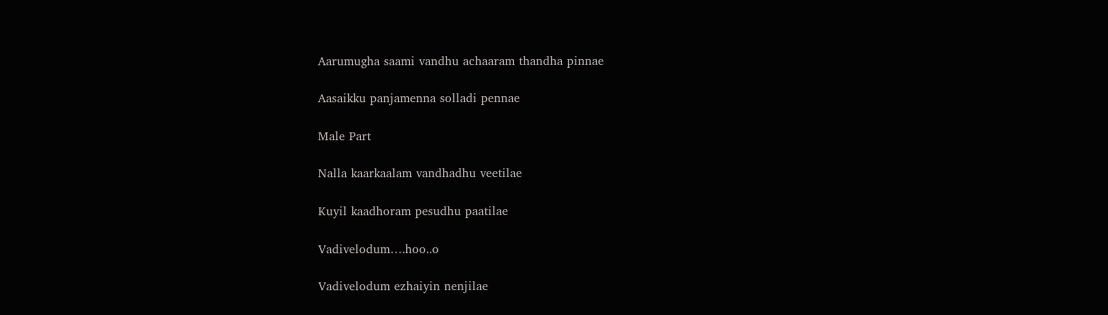Aarumugha saami vandhu achaaram thandha pinnae

Aasaikku panjamenna solladi pennae

Male Part

Nalla kaarkaalam vandhadhu veetilae

Kuyil kaadhoram pesudhu paatilae

Vadivelodum….hoo..o

Vadivelodum ezhaiyin nenjilae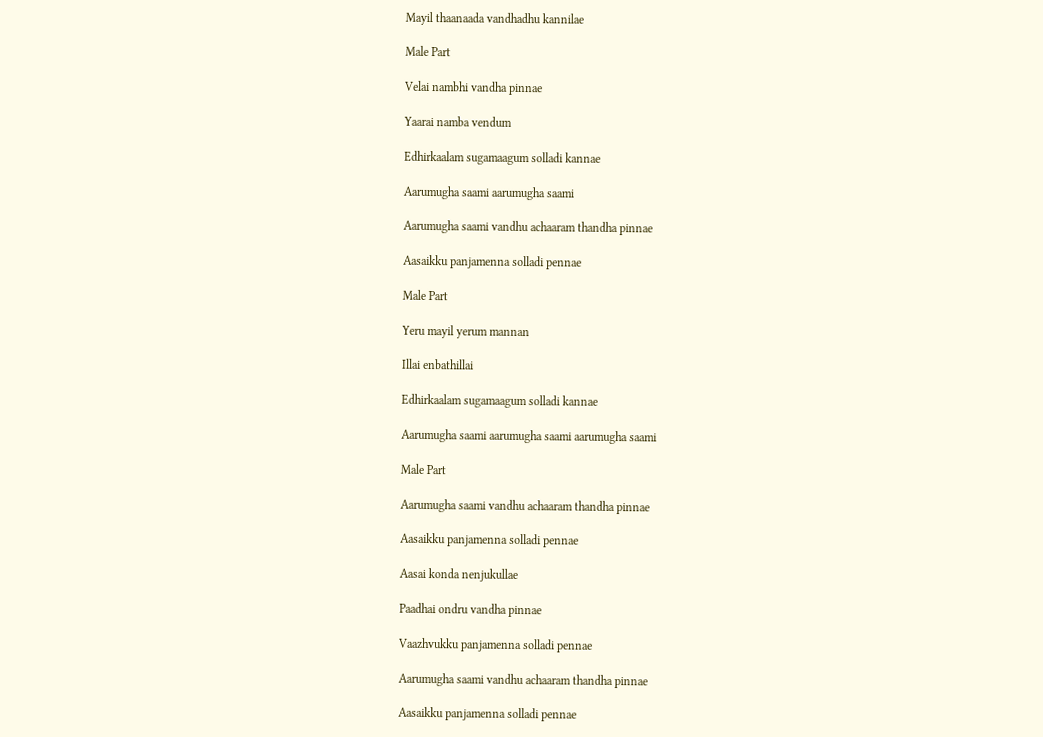Mayil thaanaada vandhadhu kannilae

Male Part

Velai nambhi vandha pinnae

Yaarai namba vendum

Edhirkaalam sugamaagum solladi kannae

Aarumugha saami aarumugha saami

Aarumugha saami vandhu achaaram thandha pinnae

Aasaikku panjamenna solladi pennae

Male Part

Yeru mayil yerum mannan

Illai enbathillai

Edhirkaalam sugamaagum solladi kannae

Aarumugha saami aarumugha saami aarumugha saami

Male Part

Aarumugha saami vandhu achaaram thandha pinnae

Aasaikku panjamenna solladi pennae

Aasai konda nenjukullae

Paadhai ondru vandha pinnae

Vaazhvukku panjamenna solladi pennae

Aarumugha saami vandhu achaaram thandha pinnae

Aasaikku panjamenna solladi pennae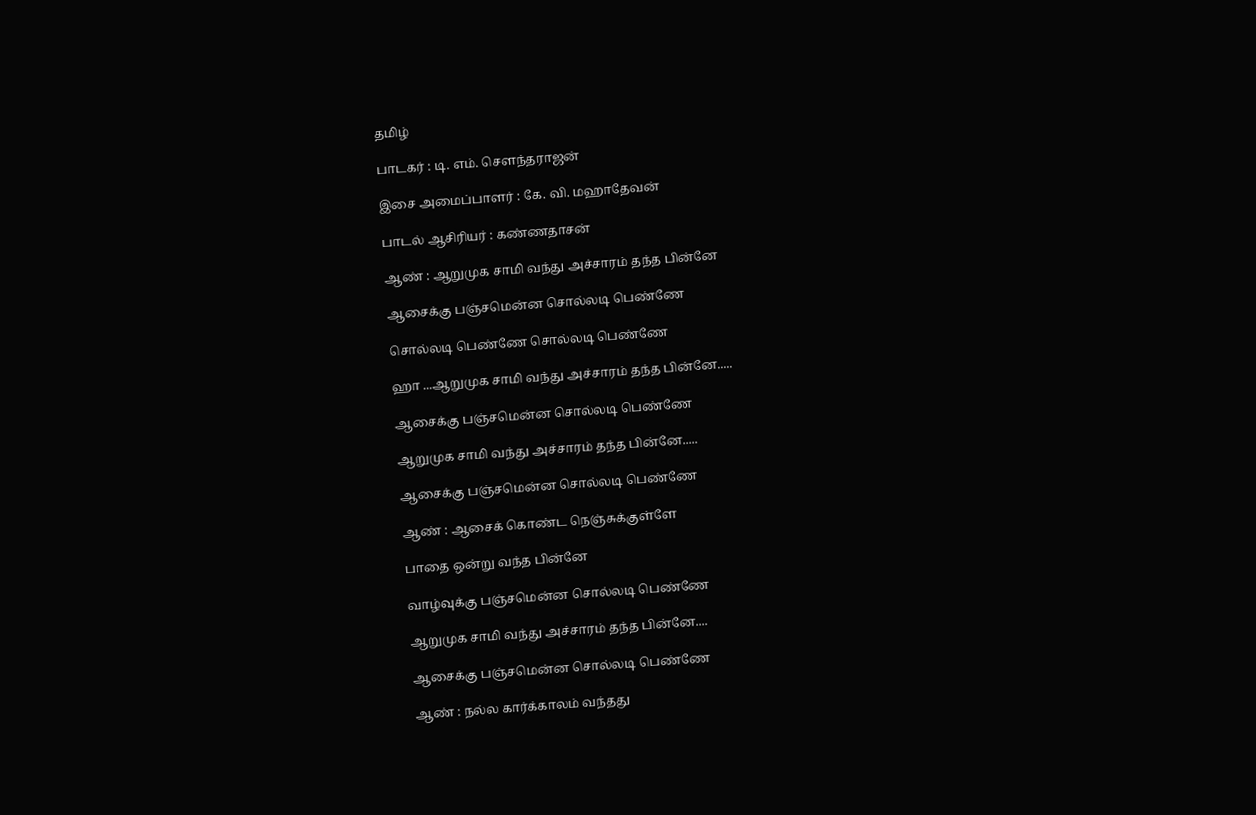தமிழ்

பாடகர் : டி. எம். சௌந்தராஜன்

இசை அமைப்பாளர் : கே. வி. மஹாதேவன்

பாடல் ஆசிரியர் : கண்ணதாசன்

ஆண் : ஆறுமுக சாமி வந்து அச்சாரம் தந்த பின்னே

ஆசைக்கு பஞ்சமென்ன சொல்லடி பெண்ணே

சொல்லடி பெண்ணே சொல்லடி பெண்ணே

ஹா ...ஆறுமுக சாமி வந்து அச்சாரம் தந்த பின்னே.....

ஆசைக்கு பஞ்சமென்ன சொல்லடி பெண்ணே

ஆறுமுக சாமி வந்து அச்சாரம் தந்த பின்னே.....

ஆசைக்கு பஞ்சமென்ன சொல்லடி பெண்ணே

ஆண் : ஆசைக் கொண்ட நெஞ்சுக்குள்ளே

பாதை ஒன்று வந்த பின்னே

வாழ்வுக்கு பஞ்சமென்ன சொல்லடி பெண்ணே

ஆறுமுக சாமி வந்து அச்சாரம் தந்த பின்னே....

ஆசைக்கு பஞ்சமென்ன சொல்லடி பெண்ணே

ஆண் : நல்ல கார்க்காலம் வந்தது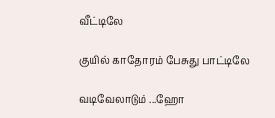வீட்டிலே

குயில் காதோரம் பேசுது பாட்டிலே

வடிவேலாடும் ...ஹோ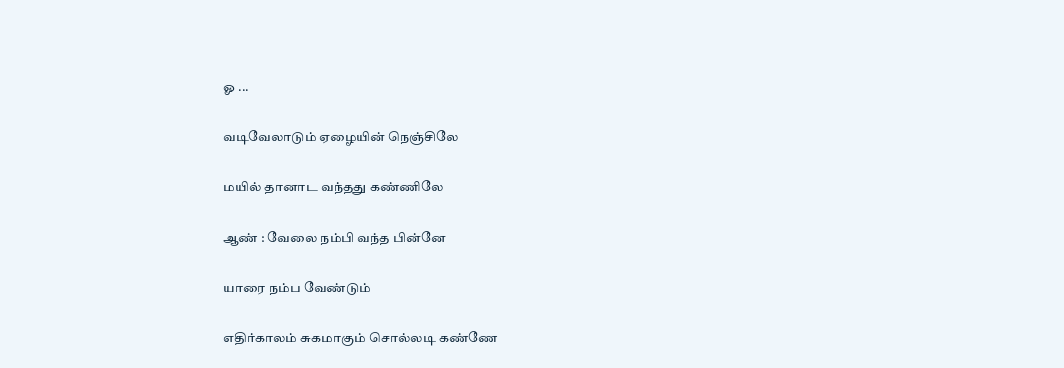ஓ ...

வடிவேலாடும் ஏழையின் நெஞ்சிலே

மயில் தானாட வந்தது கண்ணிலே

ஆண் : வேலை நம்பி வந்த பின்னே

யாரை நம்ப வேண்டும்

எதிர்காலம் சுகமாகும் சொல்லடி கண்ணே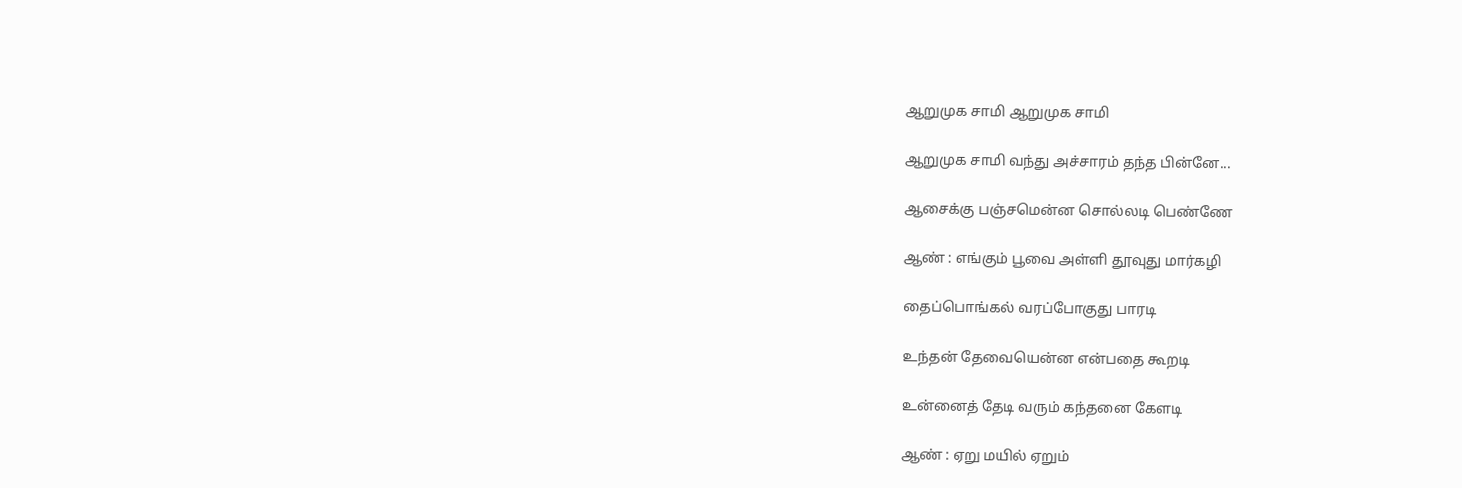ஆறுமுக சாமி ஆறுமுக சாமி

ஆறுமுக சாமி வந்து அச்சாரம் தந்த பின்னே...

ஆசைக்கு பஞ்சமென்ன சொல்லடி பெண்ணே

ஆண் : எங்கும் பூவை அள்ளி தூவுது மார்கழி

தைப்பொங்கல் வரப்போகுது பாரடி

உந்தன் தேவையென்ன என்பதை கூறடி

உன்னைத் தேடி வரும் கந்தனை கேளடி

ஆண் : ஏறு மயில் ஏறும்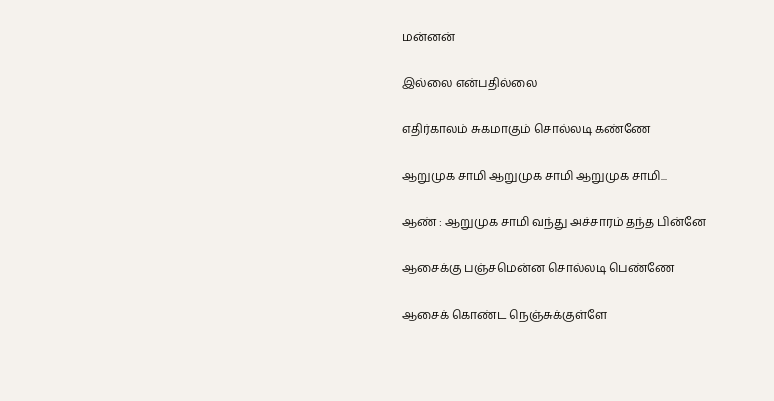மன்னன்

இல்லை என்பதில்லை

எதிர்காலம் சுகமாகும் சொல்லடி கண்ணே

ஆறுமுக சாமி ஆறுமுக சாமி ஆறுமுக சாமி...

ஆண் : ஆறுமுக சாமி வந்து அச்சாரம் தந்த பின்னே

ஆசைக்கு பஞ்சமென்ன சொல்லடி பெண்ணே

ஆசைக் கொண்ட நெஞ்சுக்குள்ளே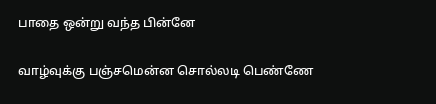பாதை ஒன்று வந்த பின்னே

வாழ்வுக்கு பஞ்சமென்ன சொல்லடி பெண்ணே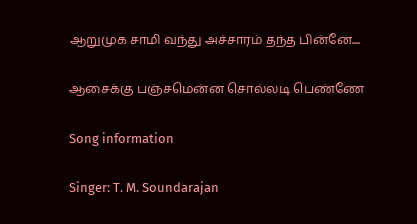ஆறுமுக சாமி வந்து அச்சாரம் தந்த பின்னே....

ஆசைக்கு பஞ்சமென்ன சொல்லடி பெண்ணே

Song information

Singer: T. M. Soundarajan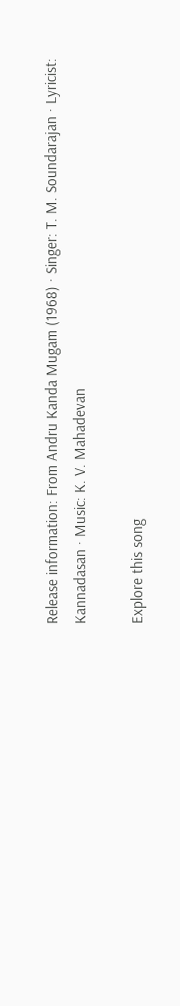Release information: From Andru Kanda Mugam (1968) · Singer: T. M. Soundarajan · Lyricist: Kannadasan · Music: K. V. Mahadevan

Explore this song